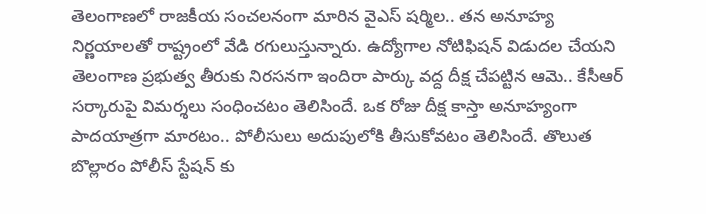తెలంగాణలో రాజకీయ సంచలనంగా మారిన వైఎస్ షర్మిల.. తన అనూహ్య నిర్ణయాలతో రాష్ట్రంలో వేడి రగులుస్తున్నారు. ఉద్యోగాల నోటిఫిషన్ విడుదల చేయని తెలంగాణ ప్రభుత్వ తీరుకు నిరసనగా ఇందిరా పార్కు వద్ద దీక్ష చేపట్టిన ఆమె.. కేసీఆర్ సర్కారుపై విమర్శలు సంధించటం తెలిసిందే. ఒక రోజు దీక్ష కాస్తా అనూహ్యంగా పాదయాత్రగా మారటం.. పోలీసులు అదుపులోకి తీసుకోవటం తెలిసిందే. తొలుత బొల్లారం పోలీస్ స్టేషన్ కు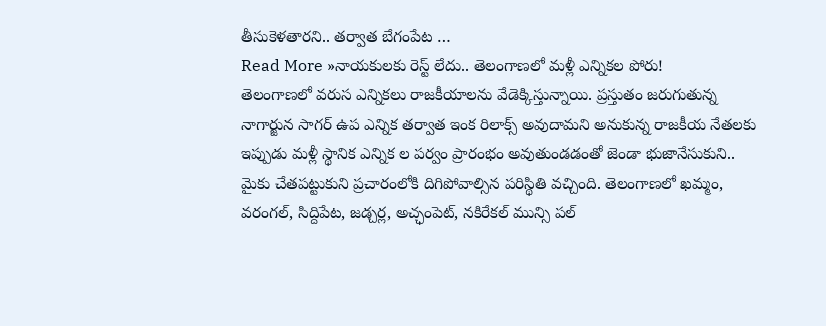తీసుకెళతారని.. తర్వాత బేగంపేట …
Read More »నాయకులకు రెస్ట్ లేదు.. తెలంగాణలో మళ్లీ ఎన్నికల పోరు!
తెలంగాణలో వరుస ఎన్నికలు రాజకీయాలను వేడెక్కిస్తున్నాయి. ప్రస్తుతం జరుగుతున్న నాగార్జున సాగర్ ఉప ఎన్నిక తర్వాత ఇంక రిలాక్స్ అవుదామని అనుకున్న రాజకీయ నేతలకు ఇప్పుడు మళ్లీ స్థానిక ఎన్నిక ల పర్వం ప్రారంభం అవుతుండడంతో జెండా భుజానేసుకుని.. మైకు చేతపట్టుకుని ప్రచారంలోకి దిగిపోవాల్సిన పరిస్థితి వచ్చింది. తెలంగాణలో ఖమ్మం, వరంగల్, సిద్దిపేట, జడ్చర్ల, అచ్ఛంపెట్, నకిరేకల్ మున్సి పల్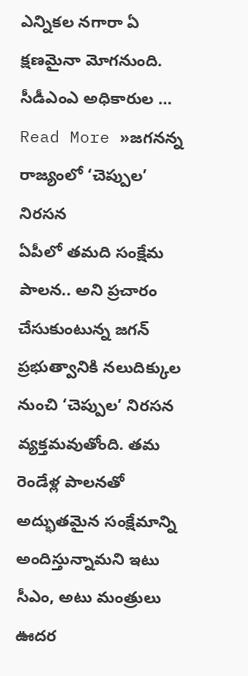ఎన్నికల నగారా ఏ క్షణమైనా మోగనుంది. సీడీఎంఎ అధికారుల …
Read More »జగనన్న రాజ్యంలో ‘చెప్పుల’ నిరసన
ఏపీలో తమది సంక్షేమ పాలన.. అని ప్రచారం చేసుకుంటున్న జగన్ ప్రభుత్వానికి నలుదిక్కుల నుంచి ‘చెప్పుల’ నిరసన వ్యక్తమవుతోంది. తమ రెండేళ్ల పాలనతో అద్భుతమైన సంక్షేమాన్ని అందిస్తున్నామని ఇటు సీఎం, అటు మంత్రులు ఊదర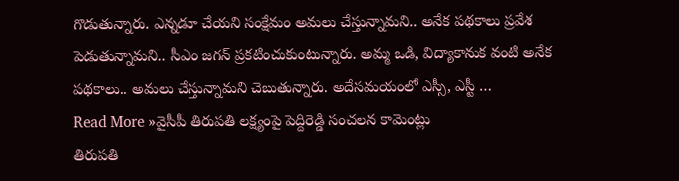గొడుతున్నారు. ఎన్నడూ చేయని సంక్షేమం అమలు చేస్తున్నామని.. అనేక పథకాలు ప్రవేశ పెడుతున్నామని.. సీఎం జగన్ ప్రకటించుకుంటున్నారు. అమ్మ ఒడి, విద్యాకానుక వంటి అనేక పథకాలు.. అమలు చేస్తున్నామని చెబుతున్నారు. అదేసమయంలో ఎస్సీ, ఎస్టీ …
Read More »వైసీపీ తిరుపతి లక్ష్యంపై పెద్దిరెడ్డి సంచలన కామెంట్లు
తిరుపతి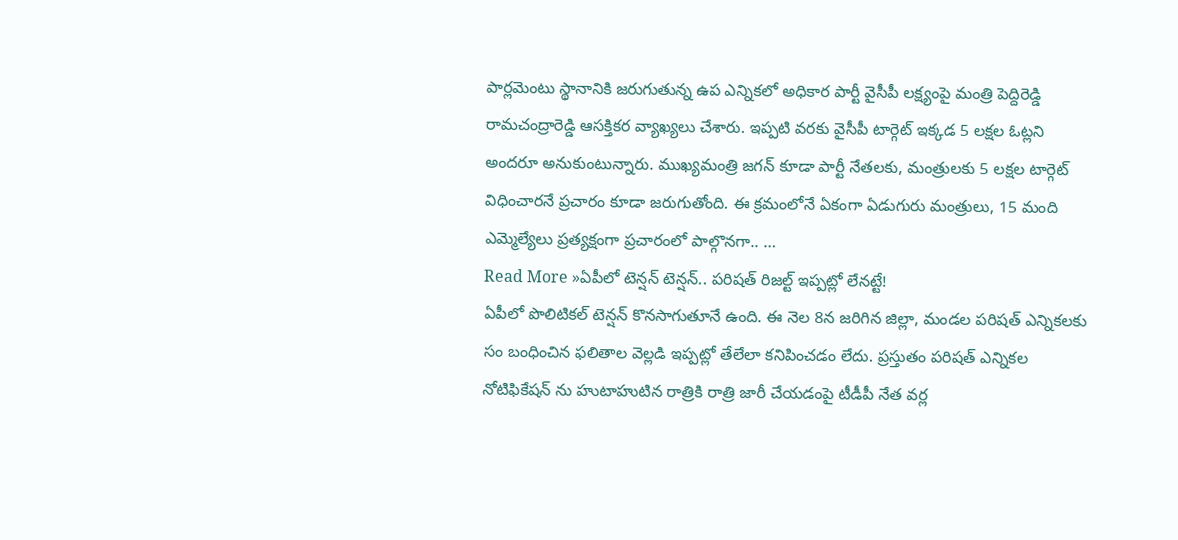పార్లమెంటు స్థానానికి జరుగుతున్న ఉప ఎన్నికలో అధికార పార్టీ వైసీపీ లక్ష్యంపై మంత్రి పెద్దిరెడ్డి రామచంద్రారెడ్డి ఆసక్తికర వ్యాఖ్యలు చేశారు. ఇప్పటి వరకు వైసీపీ టార్గెట్ ఇక్కడ 5 లక్షల ఓట్లని అందరూ అనుకుంటున్నారు. ముఖ్యమంత్రి జగన్ కూడా పార్టీ నేతలకు, మంత్రులకు 5 లక్షల టార్గెట్ విధించారనే ప్రచారం కూడా జరుగుతోంది. ఈ క్రమంలోనే ఏకంగా ఏడుగురు మంత్రులు, 15 మంది ఎమ్మెల్యేలు ప్రత్యక్షంగా ప్రచారంలో పాల్గొనగా.. …
Read More »ఏపీలో టెన్షన్ టెన్షన్.. పరిషత్ రిజల్ట్ ఇప్పట్లో లేనట్టే!
ఏపీలో పొలిటికల్ టెన్షన్ కొనసాగుతూనే ఉంది. ఈ నెల 8న జరిగిన జిల్లా, మండల పరిషత్ ఎన్నికలకు సం బంధించిన ఫలితాల వెల్లడి ఇప్పట్లో తేలేలా కనిపించడం లేదు. ప్రస్తుతం పరిషత్ ఎన్నికల నోటిఫికేషన్ ను హుటాహుటిన రాత్రికి రాత్రి జారీ చేయడంపై టీడీపీ నేత వర్ల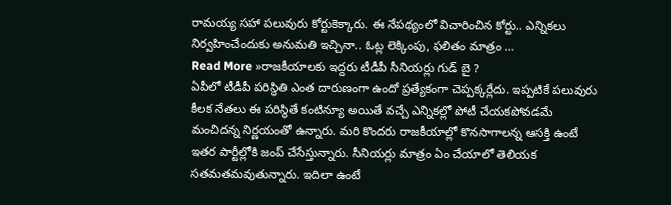రామయ్య సహా పలువురు కోర్టుకెక్కారు. ఈ నేపథ్యంలో విచారించిన కోర్టు.. ఎన్నికలు నిర్వహించేందుకు అనుమతి ఇచ్చినా.. ఓట్ల లెక్కింపు, ఫలితం మాత్రం …
Read More »రాజకీయాలకు ఇద్దరు టీడీపీ సీనియర్లు గుడ్ బై ?
ఏపీలో టీడీపీ పరిస్థితి ఎంత దారుణంగా ఉందో ప్రత్యేకంగా చెప్పక్కర్లేదు. ఇప్పటికే పలువురు కీలక నేతలు ఈ పరిస్థితే కంటిన్యూ అయితే వచ్చే ఎన్నికల్లో పోటీ చేయకపోవడమే మంచిదన్న నిర్ణయంతో ఉన్నారు. మరి కొందరు రాజకీయాల్లో కొనసాగాలన్న ఆసక్తి ఉంటే ఇతర పార్టీల్లోకి జంప్ చేసేస్తున్నారు. సీనియర్లు మాత్రం ఏం చేయాలో తెలియక సతమతమవుతున్నారు. ఇదిలా ఉంటే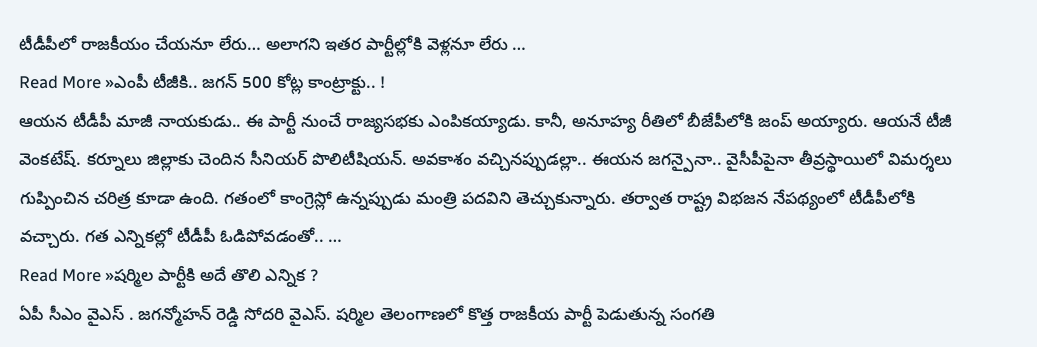టీడీపీలో రాజకీయం చేయనూ లేరు… అలాగని ఇతర పార్టీల్లోకి వెళ్లనూ లేరు …
Read More »ఎంపీ టీజీకి.. జగన్ 500 కోట్ల కాంట్రాక్టు.. !
ఆయన టీడీపీ మాజీ నాయకుడు.. ఈ పార్టీ నుంచే రాజ్యసభకు ఎంపికయ్యాడు. కానీ, అనూహ్య రీతిలో బీజేపీలోకి జంప్ అయ్యారు. ఆయనే టీజీ వెంకటేష్. కర్నూలు జిల్లాకు చెందిన సీనియర్ పొలిటీషియన్. అవకాశం వచ్చినప్పుడల్లా.. ఈయన జగన్పైనా.. వైసీపీపైనా తీవ్రస్థాయిలో విమర్శలు గుప్పించిన చరిత్ర కూడా ఉంది. గతంలో కాంగ్రెస్లో ఉన్నప్పుడు మంత్రి పదవిని తెచ్చుకున్నారు. తర్వాత రాష్ట్ర విభజన నేపథ్యంలో టీడీపీలోకి వచ్చారు. గత ఎన్నికల్లో టీడీపీ ఓడిపోవడంతో.. …
Read More »షర్మిల పార్టీకి అదే తొలి ఎన్నిక ?
ఏపీ సీఎం వైఎస్ . జగన్మోహన్ రెడ్డి సోదరి వైఎస్. షర్మిల తెలంగాణలో కొత్త రాజకీయ పార్టీ పెడుతున్న సంగతి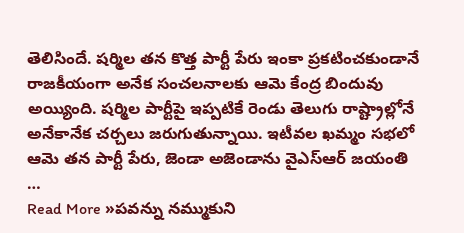తెలిసిందే. షర్మిల తన కొత్త పార్టీ పేరు ఇంకా ప్రకటించకుండానే రాజకీయంగా అనేక సంచలనాలకు ఆమె కేంద్ర బిందువు అయ్యింది. షర్మిల పార్టీపై ఇప్పటికే రెండు తెలుగు రాష్ట్రాల్లోనే అనేకానేక చర్చలు జరుగుతున్నాయి. ఇటీవల ఖమ్మం సభలో ఆమె తన పార్టీ పేరు, జెండా అజెండాను వైఎస్ఆర్ జయంతి …
Read More »పవన్ను నమ్ముకుని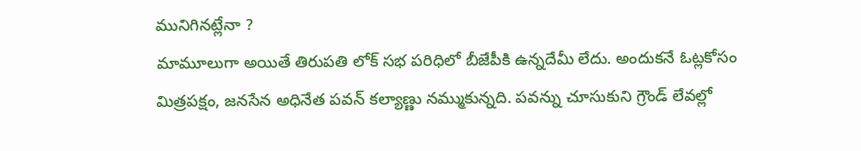మునిగినట్లేనా ?
మామూలుగా అయితే తిరుపతి లోక్ సభ పరిధిలో బీజేపీకి ఉన్నదేమీ లేదు. అందుకనే ఓట్లకోసం మిత్రపక్షం, జనసేన అధినేత పవన్ కల్యాణ్ణు నమ్ముకున్నది. పవన్ను చూసుకుని గ్రౌండ్ లేవల్లో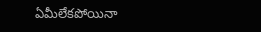ఏమీలేకపోయినా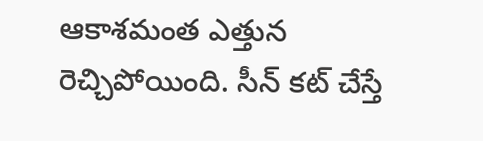ఆకాశమంత ఎత్తున రెచ్చిపోయింది. సీన్ కట్ చేస్తే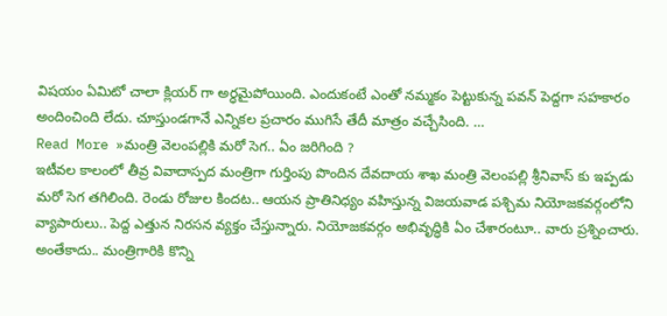విషయం ఏమిటో చాలా క్లియర్ గా అర్ధమైపోయింది. ఎందుకంటే ఎంతో నమ్మకం పెట్టుకున్న పవన్ పెద్దగా సహకారం అందించింది లేదు. చూస్తుండగానే ఎన్నికల ప్రచారం ముగిసే తేదీ మాత్రం వచ్చేసింది. …
Read More »మంత్రి వెలంపల్లికి మరో సెగ.. ఏం జరిగింది ?
ఇటీవల కాలంలో తీవ్ర వివాదాస్పద మంత్రిగా గుర్తింపు పొందిన దేవదాయ శాఖ మంత్రి వెలంపల్లి శ్రీనివాస్ కు ఇప్పడు మరో సెగ తగిలింది. రెండు రోజుల కిందట.. ఆయన ప్రాతినిధ్యం వహిస్తున్న విజయవాడ పశ్చిమ నియోజకవర్గంలోని వ్యాపారులు.. పెద్ద ఎత్తున నిరసన వ్యక్తం చేస్తున్నారు. నియోజకవర్గం అభివృద్ధికి ఏం చేశారంటూ.. వారు ప్రశ్నించారు. అంతేకాదు.. మంత్రిగారికి కొన్ని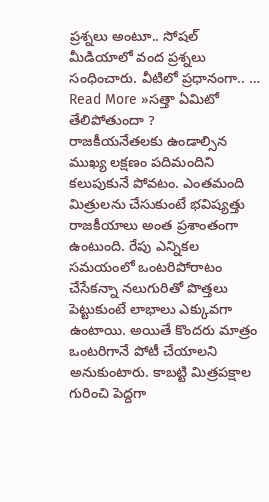ప్రశ్నలు అంటూ.. సోషల్ మీడియాలో వంద ప్రశ్నలు సంధించారు. వీటిలో ప్రధానంగా.. …
Read More »సత్తా ఏమిటో తేలిపోతుందా ?
రాజకీయనేతలకు ఉండాల్సిన ముఖ్య లక్షణం పదిమందిని కలుపుకునే పోవటం. ఎంతమంది మిత్రులను చేసుకుంటే భవిష్యత్తు రాజకీయాలు అంత ప్రశాంతంగా ఉంటుంది. రేపు ఎన్నికల సమయంలో ఒంటరిపోరాటం చేసేకన్నా నలుగురితో పొత్తలు పెట్టుకుంటే లాభాలు ఎక్కువగా ఉంటాయి. అయితే కొందరు మాత్రం ఒంటరిగానే పోటీ చేయాలని అనుకుంటారు. కాబట్టి మిత్రపక్షాల గురించి పెద్దగా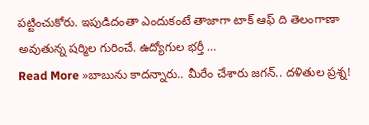పట్టించుకోరు. ఇపుడిదంతా ఎందుకంటే తాజాగా టాక్ ఆఫ్ ది తెలంగాణా అవుతున్న షర్మిల గురించే. ఉద్యోగుల భర్తీ …
Read More »బాబును కాదన్నారు.. మీరేం చేశారు జగన్.. దళితుల ప్రశ్న!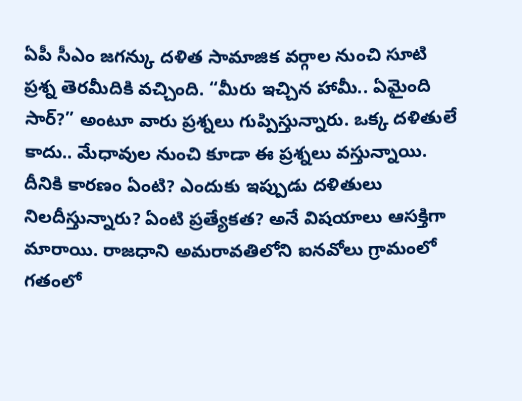ఏపీ సీఎం జగన్కు దళిత సామాజిక వర్గాల నుంచి సూటి ప్రశ్న తెరమీదికి వచ్చింది. “మీరు ఇచ్చిన హామీ.. ఏమైంది సార్?” అంటూ వారు ప్రశ్నలు గుప్పిస్తున్నారు. ఒక్క దళితులే కాదు.. మేధావుల నుంచి కూడా ఈ ప్రశ్నలు వస్తున్నాయి. దీనికి కారణం ఏంటి? ఎందుకు ఇప్పుడు దళితులు నిలదీస్తున్నారు? ఏంటి ప్రత్యేకత? అనే విషయాలు ఆసక్తిగా మారాయి. రాజధాని అమరావతిలోని ఐనవోలు గ్రామంలో గతంలో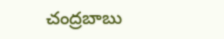చంద్రబాబు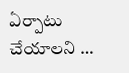ఏర్పాటు చేయాలని …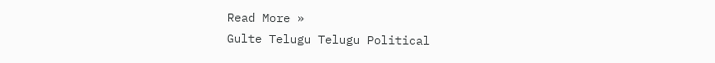Read More »
Gulte Telugu Telugu Political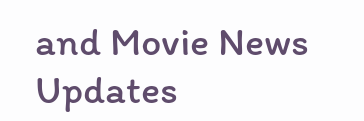and Movie News Updates